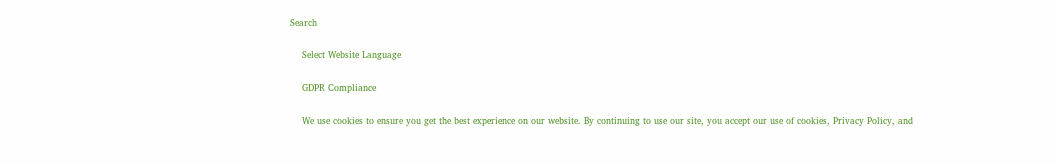Search

    Select Website Language

    GDPR Compliance

    We use cookies to ensure you get the best experience on our website. By continuing to use our site, you accept our use of cookies, Privacy Policy, and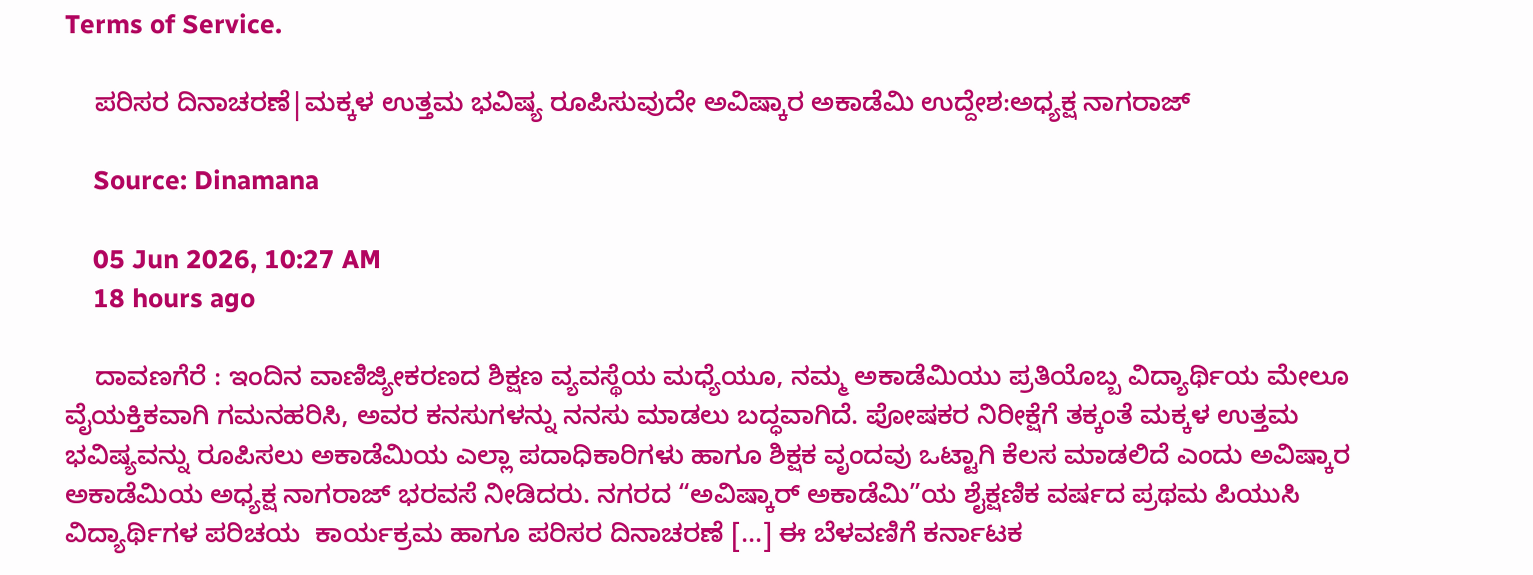Terms of Service.

    ಪರಿಸರ ದಿನಾಚರಣೆ|ಮಕ್ಕಳ ಉತ್ತಮ ಭವಿಷ್ಯ ರೂಪಿಸುವುದೇ ಅವಿಷ್ಕಾರ ಅಕಾಡೆಮಿ ಉದ್ದೇಶ:ಅಧ್ಯಕ್ಷ ನಾಗರಾಜ್

    Source: Dinamana

    05 Jun 2026, 10:27 AM
    18 hours ago

    ದಾವಣಗೆರೆ : ಇಂದಿನ ವಾಣಿಜ್ಯೀಕರಣದ ಶಿಕ್ಷಣ ವ್ಯವಸ್ಥೆಯ ಮಧ್ಯೆಯೂ, ನಮ್ಮ ಅಕಾಡೆಮಿಯು ಪ್ರತಿಯೊಬ್ಬ ವಿದ್ಯಾರ್ಥಿಯ ಮೇಲೂ ವೈಯಕ್ತಿಕವಾಗಿ ಗಮನಹರಿಸಿ, ಅವರ ಕನಸುಗಳನ್ನು ನನಸು ಮಾಡಲು ಬದ್ಧವಾಗಿದೆ. ಪೋಷಕರ ನಿರೀಕ್ಷೆಗೆ ತಕ್ಕಂತೆ ಮಕ್ಕಳ ಉತ್ತಮ ಭವಿಷ್ಯವನ್ನು ರೂಪಿಸಲು ಅಕಾಡೆಮಿಯ ಎಲ್ಲಾ ಪದಾಧಿಕಾರಿಗಳು ಹಾಗೂ ಶಿಕ್ಷಕ ವೃಂದವು ಒಟ್ಟಾಗಿ ಕೆಲಸ ಮಾಡಲಿದೆ ಎಂದು ಅವಿಷ್ಕಾರ ಅಕಾಡೆಮಿಯ ಅಧ್ಯಕ್ಷ ನಾಗರಾಜ್ ಭರವಸೆ ನೀಡಿದರು. ನಗರದ “ಅವಿಷ್ಕಾರ್ ಅಕಾಡೆಮಿ”ಯ ಶೈಕ್ಷಣಿಕ ವರ್ಷದ ಪ್ರಥಮ ಪಿಯುಸಿ ವಿದ್ಯಾರ್ಥಿಗಳ ಪರಿಚಯ  ಕಾರ್ಯಕ್ರಮ ಹಾಗೂ ಪರಿಸರ ದಿನಾಚರಣೆ […] ಈ ಬೆಳವಣಿಗೆ ಕರ್ನಾಟಕ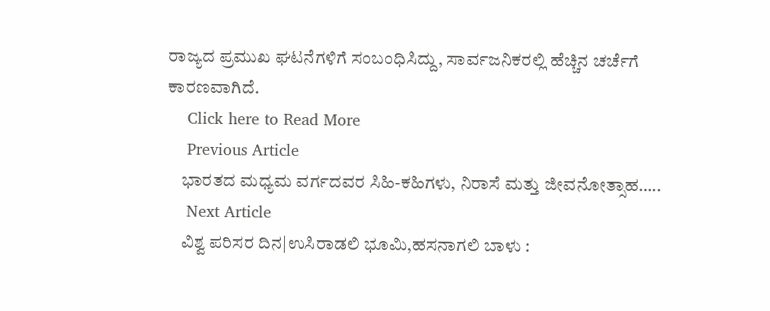ರಾಜ್ಯದ ಪ್ರಮುಖ ಘಟನೆಗಳಿಗೆ ಸಂಬಂಧಿಸಿದ್ದು, ಸಾರ್ವಜನಿಕರಲ್ಲಿ ಹೆಚ್ಚಿನ ಚರ್ಚೆಗೆ ಕಾರಣವಾಗಿದೆ.
    Click here to Read More
    Previous Article
    ಭಾರತದ ಮಧ್ಯಮ ವರ್ಗದವರ ಸಿಹಿ-ಕಹಿಗಳು, ನಿರಾಸೆ ಮತ್ತು ಜೀವನೋತ್ಸಾಹ…..
    Next Article
    ವಿಶ್ವ ಪರಿಸರ ದಿನ|ಉಸಿರಾಡಲಿ ಭೂಮಿ,ಹಸನಾಗಲಿ ಬಾಳು :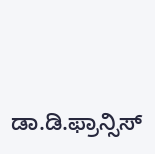ಡಾ.ಡಿ.ಫ್ರಾನ್ಸಿಸ್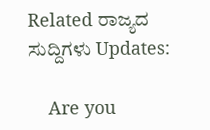Related ರಾಜ್ಯದ ಸುದ್ದಿಗಳು Updates:

    Are you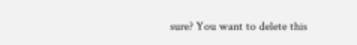sure? You want to delete this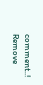comment..! Remove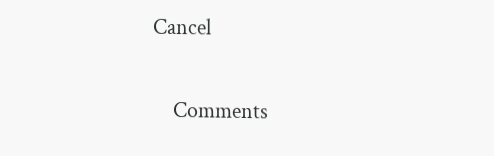Cancel

    Comments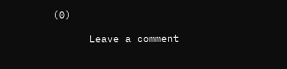(0)

      Leave a comment